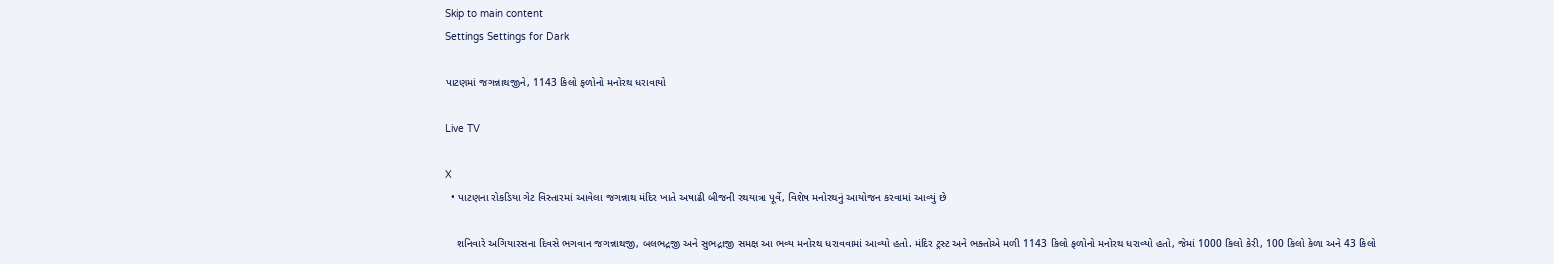Skip to main content
Settings Settings for Dark

પાટણમાં જગન્નાથજીને, 1143 કિલો ફળોનો મનોરથ ધરાવાયો

Live TV

X
  • પાટણના રોકડિયા ગેટ વિસ્તારમાં આવેલા જગન્નાથ મંદિર ખાતે અષાઢી બીજની રથયાત્રા પૂર્વે, વિશેષ મનોરથનું આયોજન કરવામાં આવ્યું છે

    શનિવારે અગિયારસના દિવસે ભગવાન જગન્નાથજી, બલભદ્રજી અને સુભદ્રાજી સમક્ષ આ ભવ્ય મનોરથ ધરાવવામાં આવ્યો હતો. મંદિર ટ્રસ્ટ અને ભક્તોએ મળી 1143 કિલો ફળોનો મનોરથ ધરાવ્યો હતો, જેમાં 1000 કિલો કેરી, 100 કિલો કેળા અને 43 કિલો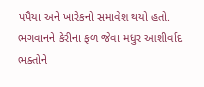પપૈયા અને ખારેકનો સમાવેશ થયો હતો. ભગવાનને કેરીના ફળ જેવા મધુર આશીર્વાદ ભક્તોને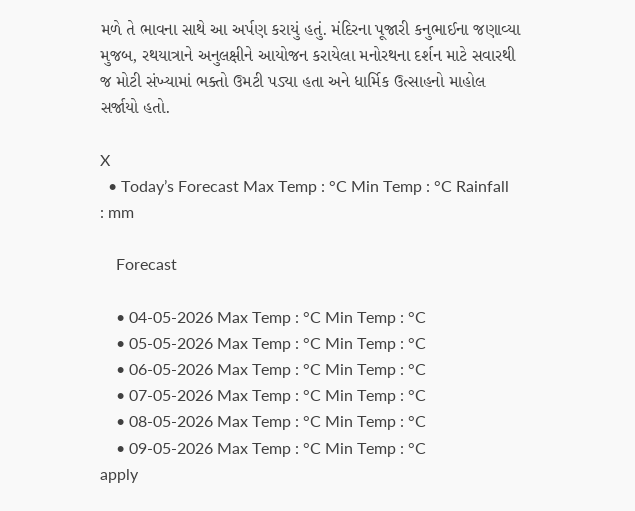મળે તે ભાવના સાથે આ અર્પણ કરાયું હતું. મંદિરના પૂજારી કનુભાઈના જણાવ્યા મુજબ, રથયાત્રાને અનુલક્ષીને આયોજન કરાયેલા મનોરથના દર્શન માટે સવારથી જ મોટી સંખ્યામાં ભક્તો ઉમટી પડ્યા હતા અને ધાર્મિક ઉત્સાહનો માહોલ સર્જાયો હતો.

X
  • Today’s Forecast Max Temp : °C Min Temp : °C Rainfall : mm

    Forecast

    • 04-05-2026 Max Temp : °C Min Temp : °C
    • 05-05-2026 Max Temp : °C Min Temp : °C
    • 06-05-2026 Max Temp : °C Min Temp : °C
    • 07-05-2026 Max Temp : °C Min Temp : °C
    • 08-05-2026 Max Temp : °C Min Temp : °C
    • 09-05-2026 Max Temp : °C Min Temp : °C
apply